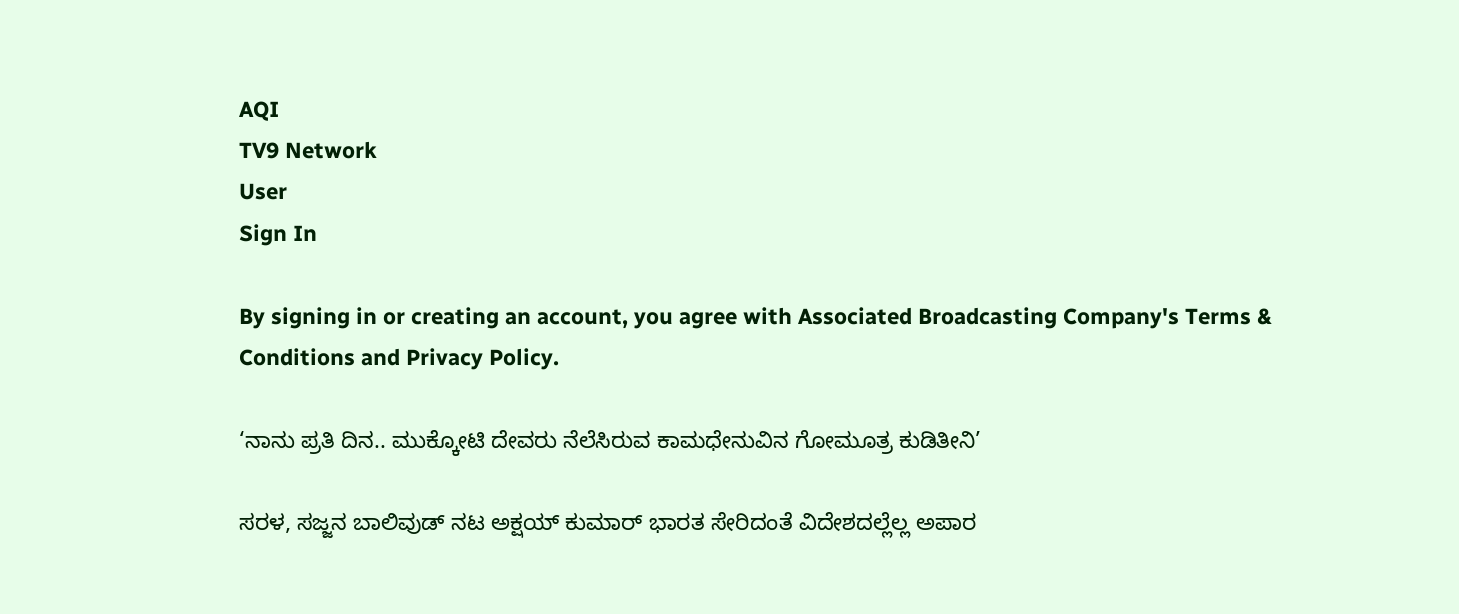AQI
TV9 Network
User
Sign In

By signing in or creating an account, you agree with Associated Broadcasting Company's Terms & Conditions and Privacy Policy.

‘ನಾನು ಪ್ರತಿ ದಿನ.. ಮುಕ್ಕೋಟಿ ದೇವರು ನೆಲೆಸಿರುವ ಕಾಮಧೇನುವಿನ ಗೋಮೂತ್ರ ಕುಡಿತೀನಿ’

ಸರಳ, ಸಜ್ಜನ ಬಾಲಿವುಡ್ ನಟ ಅಕ್ಷಯ್ ಕುಮಾರ್ ಭಾರತ ಸೇರಿದಂತೆ ವಿದೇಶದಲ್ಲೆಲ್ಲ ಅಪಾರ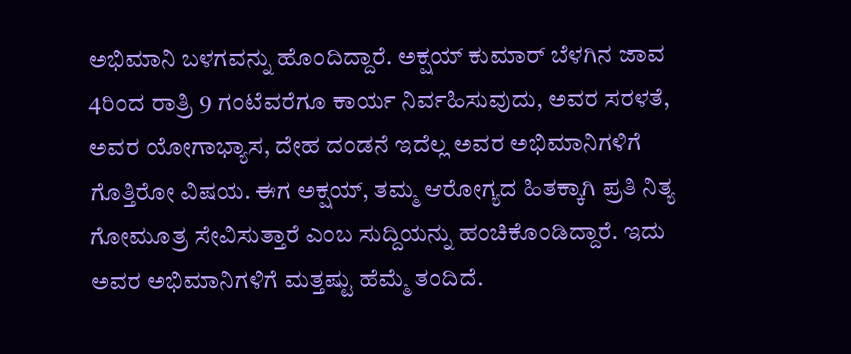ಅಭಿಮಾನಿ ಬಳಗವನ್ನು ಹೊಂದಿದ್ದಾರೆ. ಅಕ್ಷಯ್ ಕುಮಾರ್ ಬೆಳಗಿನ ಜಾವ  4ರಿಂದ ರಾತ್ರಿ 9 ಗಂಟೆವರೆಗೂ ಕಾರ್ಯ ನಿರ್ವಹಿಸುವುದು, ಅವರ ಸರಳತೆ, ಅವರ ಯೋಗಾಭ್ಯಾಸ, ದೇಹ ದಂಡನೆ ಇದೆಲ್ಲ ಅವರ ಅಭಿಮಾನಿಗಳಿಗೆ ಗೊತ್ತಿರೋ ವಿಷಯ. ಈಗ ಅಕ್ಷಯ್, ತಮ್ಮ ಆರೋಗ್ಯದ ಹಿತಕ್ಕಾಗಿ ಪ್ರತಿ ನಿತ್ಯ ಗೋಮೂತ್ರ ಸೇವಿಸುತ್ತಾರೆ ಎಂಬ ಸುದ್ದಿಯನ್ನು ಹಂಚಿಕೊಂಡಿದ್ದಾರೆ. ಇದು ಅವರ ಅಭಿಮಾನಿಗಳಿಗೆ ಮತ್ತಷ್ಟು ಹೆಮ್ಮೆ ತಂದಿದೆ.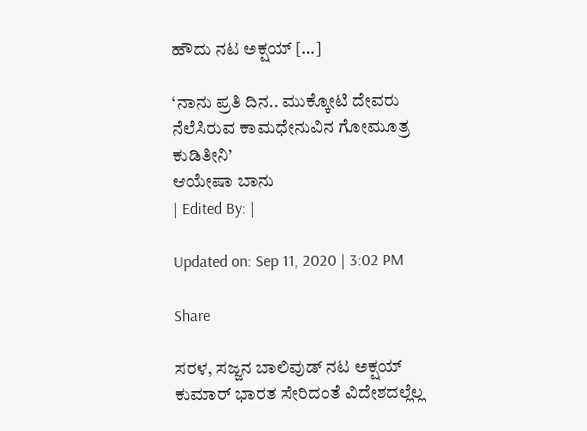ಹೌದು ನಟ ಅಕ್ಷಯ್ […]

‘ನಾನು ಪ್ರತಿ ದಿನ.. ಮುಕ್ಕೋಟಿ ದೇವರು ನೆಲೆಸಿರುವ ಕಾಮಧೇನುವಿನ ಗೋಮೂತ್ರ ಕುಡಿತೀನಿ’
ಆಯೇಷಾ ಬಾನು
| Edited By: |

Updated on: Sep 11, 2020 | 3:02 PM

Share

ಸರಳ, ಸಜ್ಜನ ಬಾಲಿವುಡ್ ನಟ ಅಕ್ಷಯ್ ಕುಮಾರ್ ಭಾರತ ಸೇರಿದಂತೆ ವಿದೇಶದಲ್ಲೆಲ್ಲ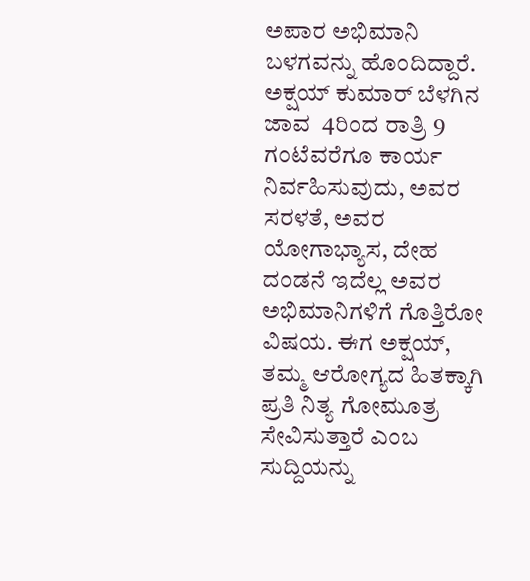ಅಪಾರ ಅಭಿಮಾನಿ ಬಳಗವನ್ನು ಹೊಂದಿದ್ದಾರೆ. ಅಕ್ಷಯ್ ಕುಮಾರ್ ಬೆಳಗಿನ ಜಾವ  4ರಿಂದ ರಾತ್ರಿ 9 ಗಂಟೆವರೆಗೂ ಕಾರ್ಯ ನಿರ್ವಹಿಸುವುದು, ಅವರ ಸರಳತೆ, ಅವರ ಯೋಗಾಭ್ಯಾಸ, ದೇಹ ದಂಡನೆ ಇದೆಲ್ಲ ಅವರ ಅಭಿಮಾನಿಗಳಿಗೆ ಗೊತ್ತಿರೋ ವಿಷಯ. ಈಗ ಅಕ್ಷಯ್, ತಮ್ಮ ಆರೋಗ್ಯದ ಹಿತಕ್ಕಾಗಿ ಪ್ರತಿ ನಿತ್ಯ ಗೋಮೂತ್ರ ಸೇವಿಸುತ್ತಾರೆ ಎಂಬ ಸುದ್ದಿಯನ್ನು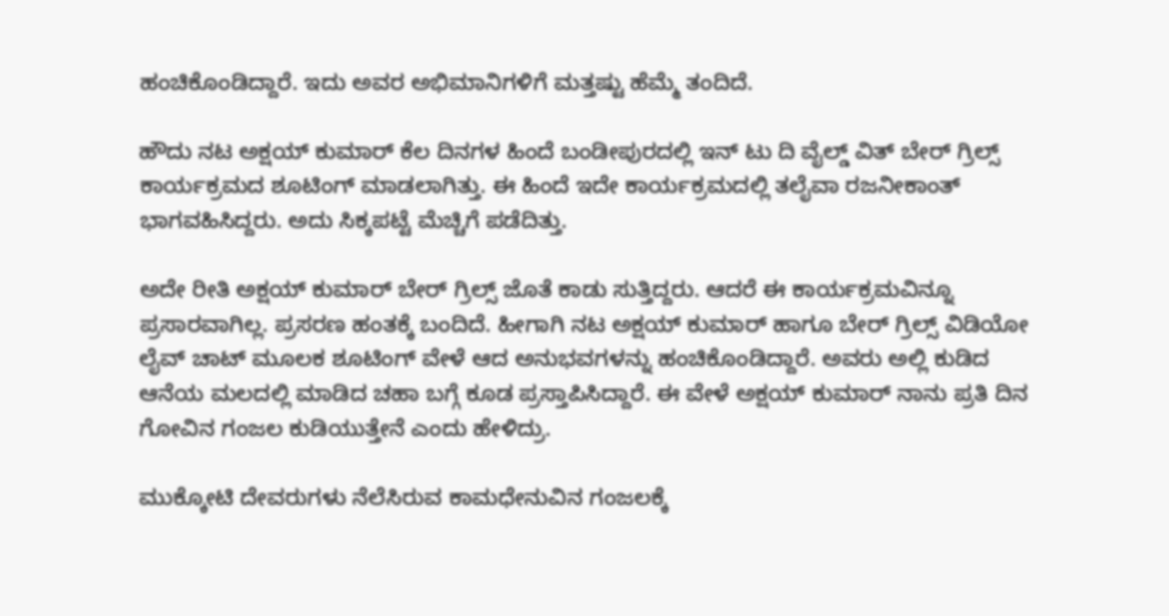ಹಂಚಿಕೊಂಡಿದ್ದಾರೆ. ಇದು ಅವರ ಅಭಿಮಾನಿಗಳಿಗೆ ಮತ್ತಷ್ಟು ಹೆಮ್ಮೆ ತಂದಿದೆ.

ಹೌದು ನಟ ಅಕ್ಷಯ್ ಕುಮಾರ್ ಕೆಲ ದಿನಗಳ ಹಿಂದೆ ಬಂಡೀಪುರದಲ್ಲಿ ಇನ್ ಟು ದಿ ವೈಲ್ಡ್ ವಿತ್ ಬೇರ್ ಗ್ರಿಲ್ಸ್ ಕಾರ್ಯಕ್ರಮದ ಶೂಟಿಂಗ್ ಮಾಡಲಾಗಿತ್ತು. ಈ ಹಿಂದೆ ಇದೇ ಕಾರ್ಯಕ್ರಮದಲ್ಲಿ ತಲೈವಾ ರಜನೀಕಾಂತ್ ಭಾಗವಹಿಸಿದ್ದರು. ಅದು ಸಿಕ್ಕಪಟ್ಟೆ ಮೆಚ್ಚಿಗೆ ಪಡೆದಿತ್ತು.

ಅದೇ ರೀತಿ ಅಕ್ಷಯ್ ಕುಮಾರ್ ಬೇರ್ ಗ್ರಿಲ್ಸ್ ಜೊತೆ ಕಾಡು ಸುತ್ತಿದ್ದರು. ಆದರೆ ಈ ಕಾರ್ಯಕ್ರಮವಿನ್ನೂ ಪ್ರಸಾರವಾಗಿಲ್ಲ. ಪ್ರಸರಣ ಹಂತಕ್ಕೆ ಬಂದಿದೆ. ಹೀಗಾಗಿ ನಟ ಅಕ್ಷಯ್ ಕುಮಾರ್ ಹಾಗೂ ಬೇರ್ ಗ್ರಿಲ್ಸ್ ವಿಡಿಯೋ ಲೈವ್ ಚಾಟ್ ಮೂಲಕ ಶೂಟಿಂಗ್ ವೇಳೆ ಆದ ಅನುಭವಗಳನ್ನು ಹಂಚಿಕೊಂಡಿದ್ದಾರೆ. ಅವರು ಅಲ್ಲಿ ಕುಡಿದ ಆನೆಯ ಮಲದಲ್ಲಿ ಮಾಡಿದ ಚಹಾ ಬಗ್ಗೆ ಕೂಡ ಪ್ರಸ್ತಾಪಿಸಿದ್ದಾರೆ. ಈ ವೇಳೆ ಅಕ್ಷಯ್ ಕುಮಾರ್ ನಾನು ಪ್ರತಿ ದಿನ ಗೋವಿನ ಗಂಜಲ ಕುಡಿಯುತ್ತೇನೆ ಎಂದು ಹೇಳಿದ್ರು.

ಮುಕ್ಕೋಟಿ ದೇವರುಗಳು ನೆಲೆಸಿರುವ ಕಾಮಧೇನುವಿನ ಗಂಜಲಕ್ಕೆ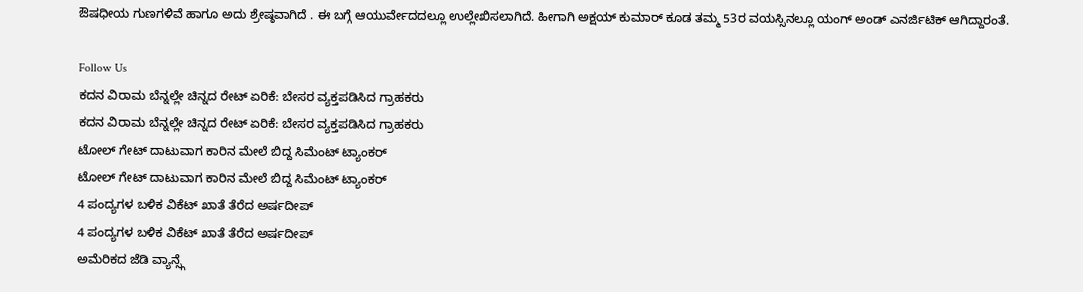ಔಷಧೀಯ ಗುಣಗಳಿವೆ ಹಾಗೂ ಅದು ಶ್ರೇಷ್ಠವಾಗಿದೆ . ಈ ಬಗ್ಗೆ ಆಯುರ್ವೇದದಲ್ಲೂ ಉಲ್ಲೇಖಿಸಲಾಗಿದೆ. ಹೀಗಾಗಿ ಅಕ್ಷಯ್ ಕುಮಾರ್ ಕೂಡ ತಮ್ಮ 53ರ ವಯಸ್ಸಿನಲ್ಲೂ ಯಂಗ್ ಅಂಡ್ ಎನರ್ಜಿಟಿಕ್ ಆಗಿದ್ದಾರಂತೆ.

Follow Us
ಕದನ ವಿರಾಮ ಬೆನ್ನಲ್ಲೇ ಚಿನ್ನದ ರೇಟ್ ಏರಿಕೆ: ಬೇಸರ ವ್ಯಕ್ತಪಡಿಸಿದ ಗ್ರಾಹಕರು
ಕದನ ವಿರಾಮ ಬೆನ್ನಲ್ಲೇ ಚಿನ್ನದ ರೇಟ್ ಏರಿಕೆ: ಬೇಸರ ವ್ಯಕ್ತಪಡಿಸಿದ ಗ್ರಾಹಕರು
ಟೋಲ್ ಗೇಟ್ ದಾಟುವಾಗ ಕಾರಿನ ಮೇಲೆ ಬಿದ್ದ ಸಿಮೆಂಟ್ ಟ್ಯಾಂಕರ್
ಟೋಲ್ ಗೇಟ್ ದಾಟುವಾಗ ಕಾರಿನ ಮೇಲೆ ಬಿದ್ದ ಸಿಮೆಂಟ್ ಟ್ಯಾಂಕರ್
4 ಪಂದ್ಯಗಳ ಬಳಿಕ ವಿಕೆಟ್ ಖಾತೆ ತೆರೆದ ಅರ್ಷದೀಪ್
4 ಪಂದ್ಯಗಳ ಬಳಿಕ ವಿಕೆಟ್ ಖಾತೆ ತೆರೆದ ಅರ್ಷದೀಪ್
ಅಮೆರಿಕದ ಜೆಡಿ ವ್ಯಾನ್ಸ್ಗೆ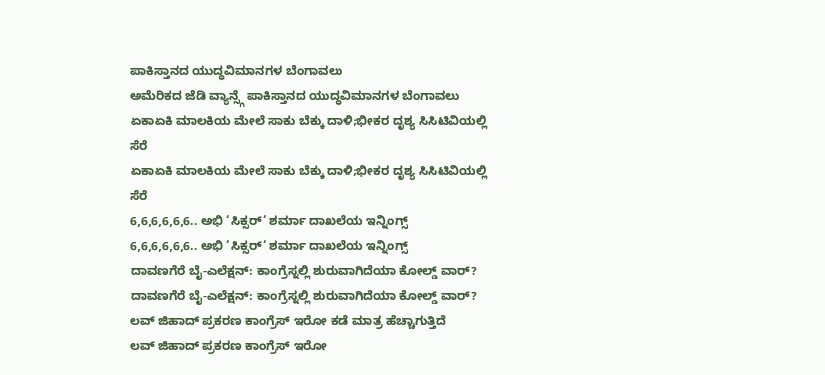ಪಾಕಿಸ್ತಾನದ ಯುದ್ಧವಿಮಾನಗಳ ಬೆಂಗಾವಲು
ಅಮೆರಿಕದ ಜೆಡಿ ವ್ಯಾನ್ಸ್ಗೆ ಪಾಕಿಸ್ತಾನದ ಯುದ್ಧವಿಮಾನಗಳ ಬೆಂಗಾವಲು
ಏಕಾಏಕಿ ಮಾಲಕಿಯ ಮೇಲೆ ಸಾಕು ಬೆಕ್ಕು ದಾಳಿ;ಭೀಕರ ದೃಶ್ಯ ಸಿಸಿಟಿವಿಯಲ್ಲಿ ಸೆರೆ
ಏಕಾಏಕಿ ಮಾಲಕಿಯ ಮೇಲೆ ಸಾಕು ಬೆಕ್ಕು ದಾಳಿ;ಭೀಕರ ದೃಶ್ಯ ಸಿಸಿಟಿವಿಯಲ್ಲಿ ಸೆರೆ
6,6,6,6,6,6.. ಅಭಿ ‘ಸಿಕ್ಸರ್‘ ಶರ್ಮಾ ದಾಖಲೆಯ ಇನ್ನಿಂಗ್ಸ್
6,6,6,6,6,6.. ಅಭಿ ‘ಸಿಕ್ಸರ್‘ ಶರ್ಮಾ ದಾಖಲೆಯ ಇನ್ನಿಂಗ್ಸ್
ದಾವಣಗೆರೆ ಬೈ-ಎಲೆಕ್ಷನ್: ಕಾಂಗ್ರೆಸ್ನಲ್ಲಿ ಶುರುವಾಗಿದೆಯಾ ಕೋಲ್ಡ್ ವಾರ್?
ದಾವಣಗೆರೆ ಬೈ-ಎಲೆಕ್ಷನ್: ಕಾಂಗ್ರೆಸ್ನಲ್ಲಿ ಶುರುವಾಗಿದೆಯಾ ಕೋಲ್ಡ್ ವಾರ್?
ಲವ್ ಜಿಹಾದ್ ಪ್ರಕರಣ ಕಾಂಗ್ರೆಸ್ ಇರೋ ಕಡೆ ಮಾತ್ರ ಹೆಚ್ಚಾಗುತ್ತಿದೆ
ಲವ್ ಜಿಹಾದ್ ಪ್ರಕರಣ ಕಾಂಗ್ರೆಸ್ ಇರೋ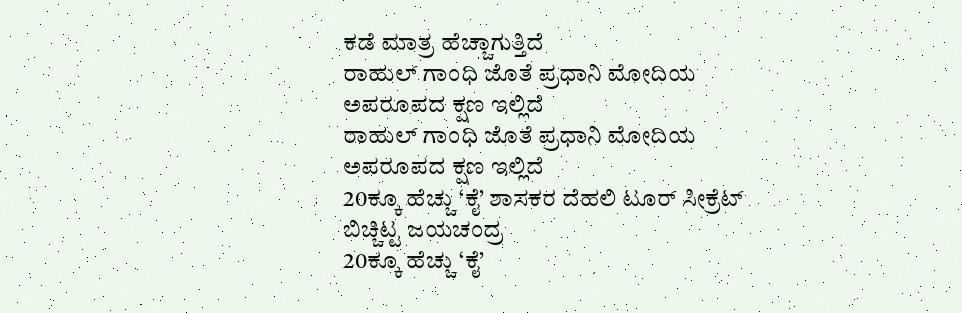ಕಡೆ ಮಾತ್ರ ಹೆಚ್ಚಾಗುತ್ತಿದೆ
ರಾಹುಲ್ ಗಾಂಧಿ ಜೊತೆ ಪ್ರಧಾನಿ ಮೋದಿಯ ಅಪರೂಪದ ಕ್ಷಣ ಇಲ್ಲಿದೆ
ರಾಹುಲ್ ಗಾಂಧಿ ಜೊತೆ ಪ್ರಧಾನಿ ಮೋದಿಯ ಅಪರೂಪದ ಕ್ಷಣ ಇಲ್ಲಿದೆ
20ಕ್ಕೂ ಹೆಚ್ಚು ‘ಕೈ’ ಶಾಸಕರ ದೆಹಲಿ ಟೂರ್ ಸೀಕ್ರೆಟ್ ಬಿಚ್ಚಿಟ್ಟ ಜಯಚಂದ್ರ
20ಕ್ಕೂ ಹೆಚ್ಚು ‘ಕೈ’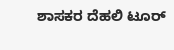ಶಾಸಕರ ದೆಹಲಿ ಟೂರ್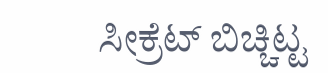ಸೀಕ್ರೆಟ್ ಬಿಚ್ಚಿಟ್ಟ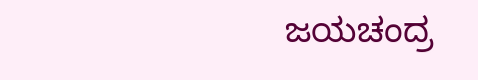ಜಯಚಂದ್ರ